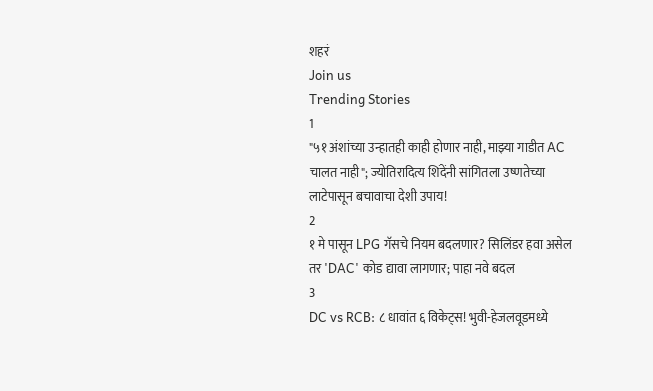शहरं
Join us
Trending Stories
1
"५१ अंशांच्या उन्हातही काही होणार नाही, माझ्या गाडीत AC चालत नाही"; ज्योतिरादित्य शिंदेंनी सांगितला उष्णतेच्या लाटेपासून बचावाचा देशी उपाय!
2
१ मे पासून LPG गॅसचे नियम बदलणार? सिलिंडर हवा असेल तर 'DAC' कोड द्यावा लागणार; पाहा नवे बदल
3
DC vs RCB: ८ धावांत ६ विकेट्स! भुवी-हेजलवूडमध्ये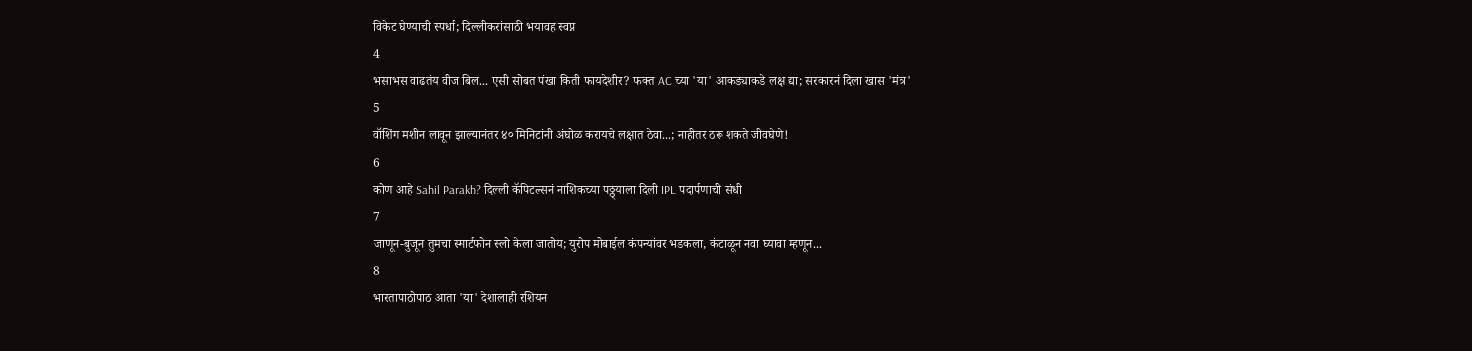विकेट घेण्याची स्पर्धा; दिल्लीकरांसाठी भयावह स्वप्न
4
भसाभस वाढतंय वीज बिल... एसी सोबत पंखा किती फायदेशीर? फक्त AC च्या 'या' आकड्याकडे लक्ष द्या; सरकारनं दिला खास 'मंत्र'
5
वॉशिंग मशीन लावून झाल्यानंतर ४० मिनिटांनी अंघोळ करायचे लक्षात ठेवा...; नाहीतर ठरू शकते जीवघेणे!
6
कोण आहे Sahil Parakh? दिल्ली कॅपिटल्सनं नाशिकच्या पठ्ठ्याला दिली IPL पदार्पणाची संधी
7
जाणून-बुजून तुमचा स्मार्टफोन स्लो केला जातोय; युरोप मोबाईल कंपन्यांवर भडकला, कंटाळून नवा घ्यावा म्हणून...
8
भारतापाठोपाठ आता 'या' देशालाही रशियन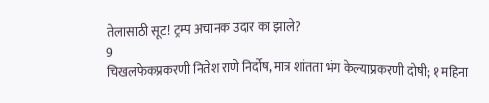तेलासाठी सूट! ट्रम्प अचानक उदार का झाले?
9
चिखलफेकप्रकरणी नितेश राणे निर्दोष, मात्र शांतता भंग केल्याप्रकरणी दोषी; १ महिना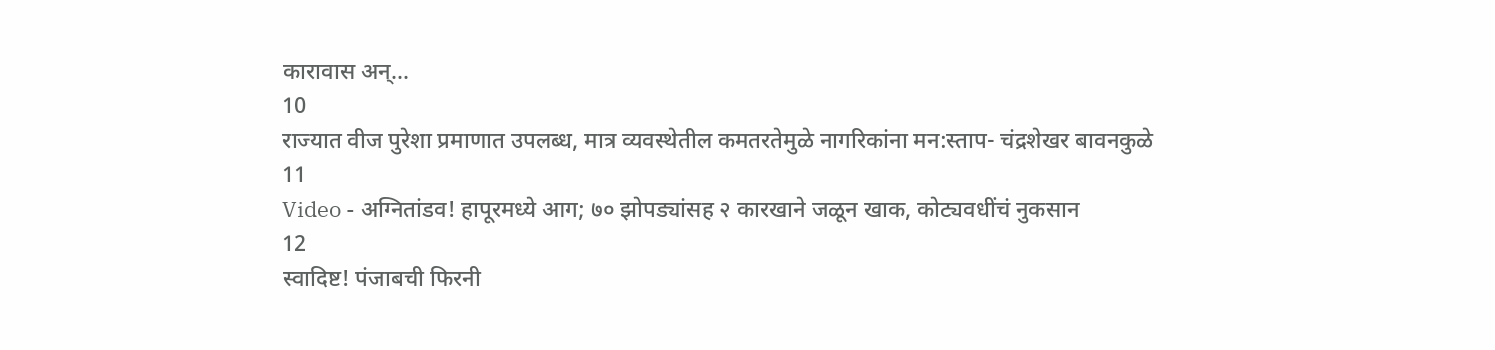कारावास अन्...
10
राज्यात वीज पुरेशा प्रमाणात उपलब्ध, मात्र व्यवस्थेतील कमतरतेमुळे नागरिकांना मन:स्ताप- चंद्रशेखर बावनकुळे
11
Video - अग्नितांडव! हापूरमध्ये आग; ७० झोपड्यांसह २ कारखाने जळून खाक, कोट्यवधींचं नुकसान
12
स्वादिष्ट! पंजाबची फिरनी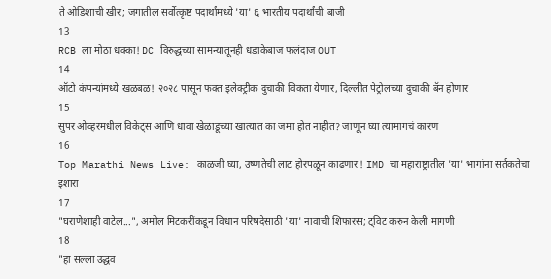ते ओडिशाची खीर; जगातील सर्वोत्कृष्ट पदार्थांमध्ये 'या' ६ भारतीय पदार्थांची बाजी
13
RCB ला मोठा धक्का! DC विरुद्धच्या सामन्यातूनही धडाकेबाज फलंदाज OUT
14
ऑटो कंपन्यांमध्ये खळबळ! २०२८ पासून फक्त इलेक्ट्रीक दुचाकी विकता येणार, दिल्लीत पेट्रोलच्या दुचाकी बॅन होणार
15
सुपर ओव्हरमधील विकेट्स आणि धावा खेळाडूच्या खात्यात का जमा होत नाहीत? जाणून घ्या त्यामागचं कारण
16
Top Marathi News Live: काळजी घ्या, उष्णतेची लाट होरपळून काढणार! IMD चा महाराष्ट्रातील 'या' भागांना सर्तकतेचा इशारा
17
"घराणेशाही वाटेल...", अमोल मिटकरींकडून विधान परिषदेसाठी 'या' नावाची शिफारस; ट्विट करुन केली मागणी
18
"हा सल्ला उद्धव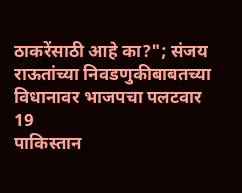ठाकरेंसाठी आहे का?"; संजय राऊतांच्या निवडणुकीबाबतच्या विधानावर भाजपचा पलटवार
19
पाकिस्तान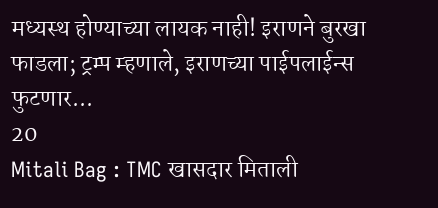मध्यस्थ होण्याच्या लायक नाही! इराणने बुरखा फाडला; ट्रम्प म्हणाले, इराणच्या पाईपलाईन्स फुटणार...
20
Mitali Bag : TMC खासदार मिताली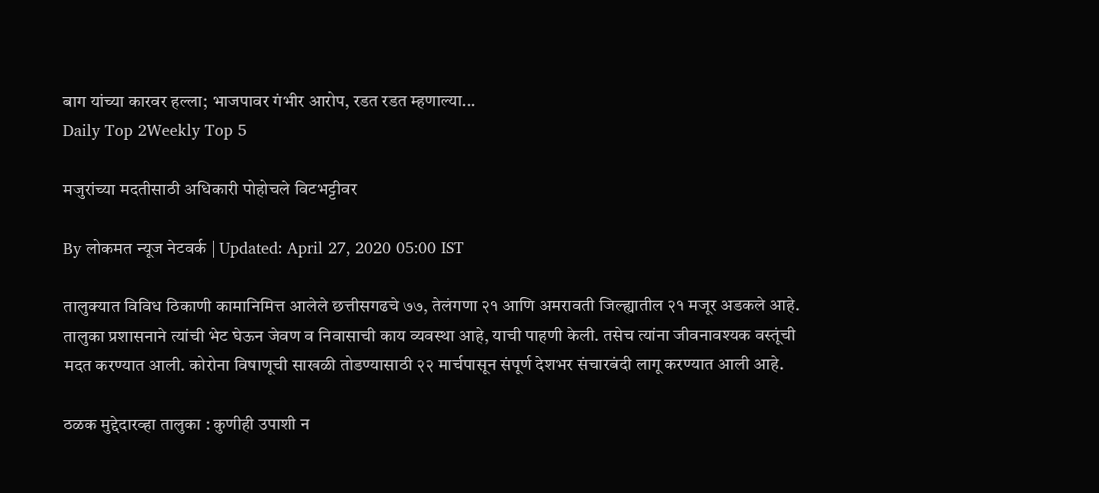बाग यांच्या कारवर हल्ला; भाजपावर गंभीर आरोप, रडत रडत म्हणाल्या...
Daily Top 2Weekly Top 5

मजुरांच्या मदतीसाठी अधिकारी पोहोचले विटभट्टीवर

By लोकमत न्यूज नेटवर्क | Updated: April 27, 2020 05:00 IST

तालुक्यात विविध ठिकाणी कामानिमित्त आलेले छत्तीसगढचे ७७, तेलंगणा २१ आणि अमरावती जिल्ह्यातील २१ मजूर अडकले आहे. तालुका प्रशासनाने त्यांची भेट घेऊन जेवण व निवासाची काय व्यवस्था आहे, याची पाहणी केली. तसेच त्यांना जीवनावश्यक वस्तूंची मदत करण्यात आली. कोरोना विषाणूची साखळी तोडण्यासाठी २२ मार्चपासून संपूर्ण देशभर संचारबंदी लागू करण्यात आली आहे.

ठळक मुद्देदारव्हा तालुका : कुणीही उपाशी न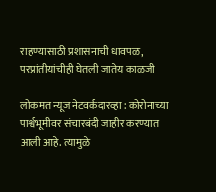राहण्यासाठी प्रशासनाची धावपळ, परप्रांतीयांचीही घेतली जातेय काळजी

लोकमत न्यूज नेटवर्कदारव्हा : कोरोनाच्या पार्श्वभूमीवर संचारबंदी जाहीर करण्यात आली आहे. त्यामुळे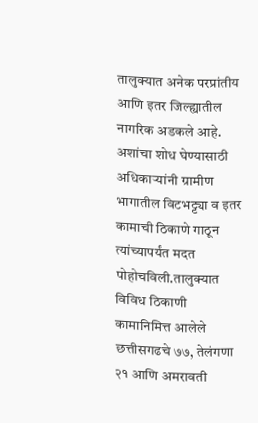तालुक्यात अनेक परप्रांतीय आणि इतर जिल्ह्यातील नागरिक अडकले आहे. अशांचा शोध घेण्यासाठी अधिकाऱ्यांनी ग्रामीण भागातील विटभट्ट्या व इतर कामाची ठिकाणे गाठून त्यांच्यापर्यंत मदत पोहोचविली.तालुक्यात विविध ठिकाणी कामानिमित्त आलेले छत्तीसगढचे ७७, तेलंगणा २१ आणि अमरावती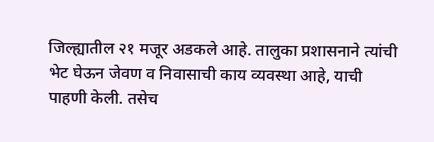जिल्ह्यातील २१ मजूर अडकले आहे. तालुका प्रशासनाने त्यांची भेट घेऊन जेवण व निवासाची काय व्यवस्था आहे, याची पाहणी केली. तसेच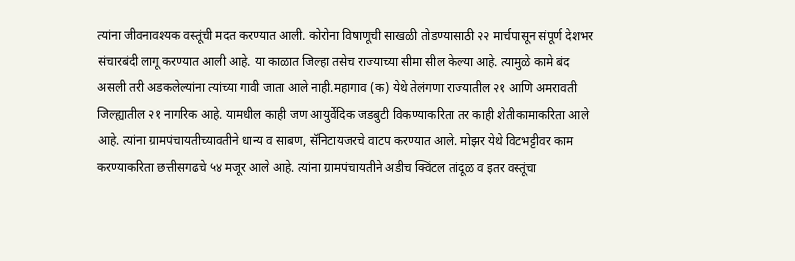त्यांना जीवनावश्यक वस्तूंची मदत करण्यात आली. कोरोना विषाणूची साखळी तोडण्यासाठी २२ मार्चपासून संपूर्ण देशभर संचारबंदी लागू करण्यात आली आहे. या काळात जिल्हा तसेच राज्याच्या सीमा सील केल्या आहे. त्यामुळे कामे बंद असली तरी अडकलेल्यांना त्यांच्या गावी जाता आले नाही.महागाव (क) येथे तेलंगणा राज्यातील २१ आणि अमरावती जिल्ह्यातील २१ नागरिक आहे. यामधील काही जण आयुर्वेदिक जडबुटी विकण्याकरिता तर काही शेतीकामाकरिता आले आहे. त्यांना ग्रामपंचायतीच्यावतीने धान्य व साबण, सॅनिटायजरचे वाटप करण्यात आले. मोझर येथे विटभट्टीवर काम करण्याकरिता छत्तीसगढचे ५४ मजूर आले आहे. त्यांना ग्रामपंचायतीने अडीच क्विंटल तांदूळ व इतर वस्तूंचा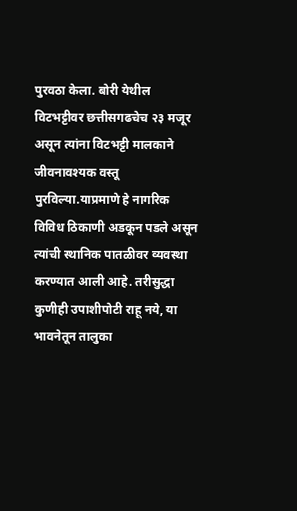पुरवठा केला. बोरी येथील विटभट्टीवर छत्तीसगढचेच २३ मजूर असून त्यांना विटभट्टी मालकाने जीवनावश्यक वस्तू पुरविल्या.याप्रमाणे हे नागरिक विविध ठिकाणी अडकून पडले असून त्यांची स्थानिक पातळीवर व्यवस्था करण्यात आली आहे. तरीसुद्धा कुणीही उपाशीपोटी राहू नये, या भावनेतून तालुका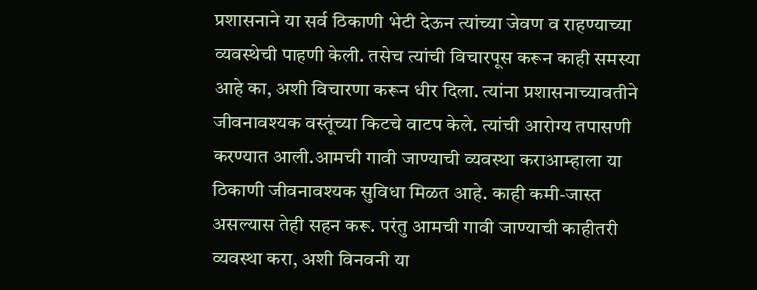प्रशासनाने या सर्व ठिकाणी भेटी देऊन त्यांच्या जेवण व राहण्याच्या व्यवस्थेची पाहणी केली. तसेच त्यांची विचारपूस करून काही समस्या आहे का, अशी विचारणा करून धीर दिला. त्यांना प्रशासनाच्यावतीने जीवनावश्यक वस्तूंच्या किटचे वाटप केले. त्यांची आरोग्य तपासणी करण्यात आली.आमची गावी जाण्याची व्यवस्था कराआम्हाला या ठिकाणी जीवनावश्यक सुविधा मिळत आहे. काही कमी-जास्त असल्यास तेही सहन करू. परंतु आमची गावी जाण्याची काहीतरी व्यवस्था करा, अशी विनवनी या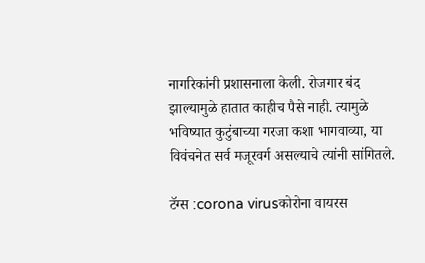नागरिकांनी प्रशासनाला केली. रोजगार बंद झाल्यामुळे हातात काहीच पैसे नाही. त्यामुळे भविष्यात कुटुंबाच्या गरजा कशा भागवाव्या, या विवंचनेत सर्व मजूरवर्ग असल्याचे त्यांनी सांगितले.

टॅग्स :corona virusकोरोना वायरस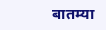बातम्या